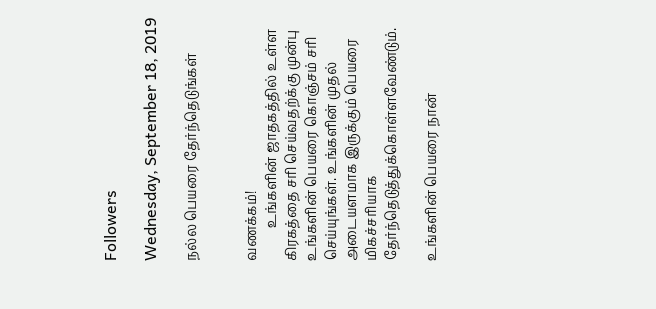Followers

Wednesday, September 18, 2019

நல்ல பெயரை தேர்ந்தெடுங்கள்


வணக்கம்!
          உங்களின் ஜாதகத்தில் உள்ள கிரகத்தை சரி செய்வதற்க்கு முன்பு உங்களின் பெயரை கொஞ்சம் சரி செய்யுங்கள். உங்களின் முதல் அடையளமாக இருக்கும் பெயரை மிகச்சரியாக தேர்ந்தெடுத்துக்கொள்ளவேண்டும்.

உங்களின் பெயரை நான்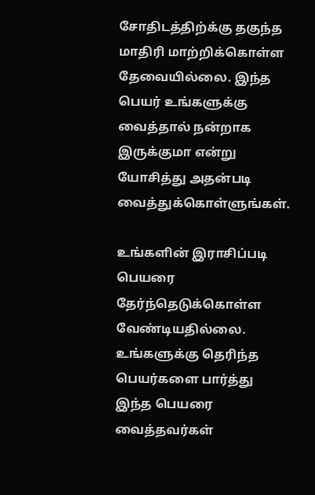சோதிடத்திற்க்கு தகுந்த மாதிரி மாற்றிக்கொள்ள தேவையில்லை. இந்த பெயர் உங்களுக்கு வைத்தால் நன்றாக இருக்குமா என்று யோசித்து அதன்படி வைத்துக்கொள்ளுங்கள்.

உங்களின் இராசிப்படி பெயரை தேர்ந்தெடுக்கொள்ள வேண்டியதில்லை. உங்களுக்கு தெரிந்த பெயர்களை பார்த்து இந்த பெயரை வைத்தவர்கள்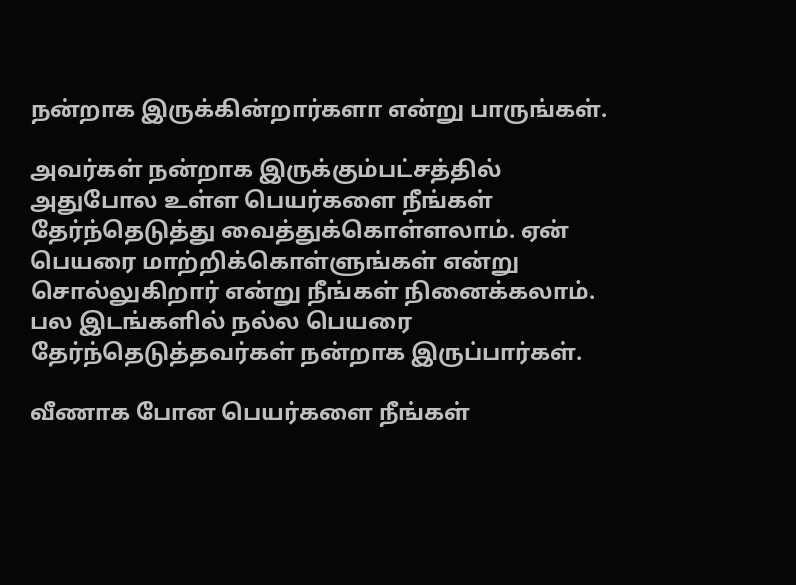நன்றாக இருக்கின்றார்களா என்று பாருங்கள்.

அவர்கள் நன்றாக இருக்கும்பட்சத்தில் அதுபோல உள்ள பெயர்களை நீங்கள் தேர்ந்தெடுத்து வைத்துக்கொள்ளலாம். ஏன் பெயரை மாற்றிக்கொள்ளுங்கள் என்று சொல்லுகிறார் என்று நீங்கள் நினைக்கலாம். பல இடங்களில் நல்ல பெயரை தேர்ந்தெடுத்தவர்கள் நன்றாக இருப்பார்கள்.

வீணாக போன பெயர்களை நீங்கள்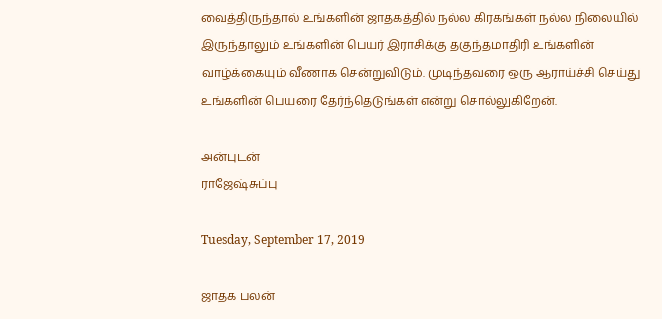வைத்திருந்தால் உங்களின் ஜாதகத்தில் நல்ல கிரகங்கள் நல்ல நிலையில் இருந்தாலும் உங்களின் பெயர் இராசிக்கு தகுந்தமாதிரி உங்களின் வாழ்க்கையும் வீணாக சென்றுவிடும். முடிந்தவரை ஒரு ஆராய்ச்சி செய்து உங்களின் பெயரை தேர்ந்தெடுங்கள் என்று சொல்லுகிறேன்.

அன்புடன்
ராஜேஷ்சுப்பு

Tuesday, September 17, 2019

ஜாதக பலன்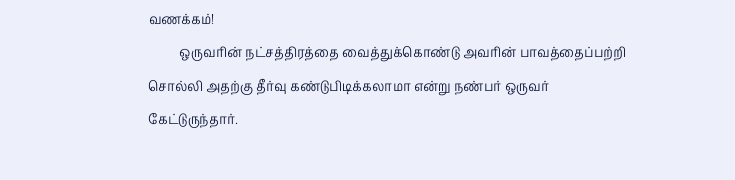வணக்கம்!
          ஒருவரின் நட்சத்திரத்தை வைத்துக்கொண்டு அவரின் பாவத்தைப்பற்றி சொல்லி அதற்கு தீர்வு கண்டுபிடிக்கலாமா என்று நண்பர் ஒருவர் கேட்டுருந்தார்.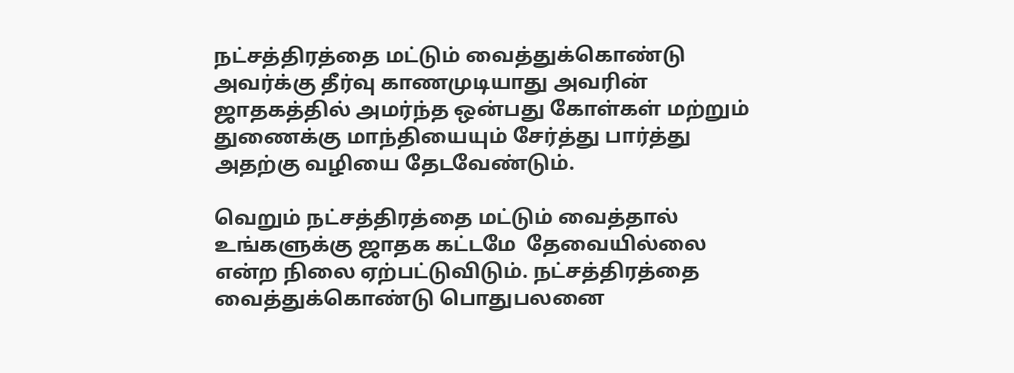நட்சத்திரத்தை மட்டும் வைத்துக்கொண்டு அவர்க்கு தீர்வு காணமுடியாது அவரின் ஜாதகத்தில் அமர்ந்த ஒன்பது கோள்கள் மற்றும் துணைக்கு மாந்தியையும் சேர்த்து பார்த்து அதற்கு வழியை தேடவேண்டும்.

வெறும் நட்சத்திரத்தை மட்டும் வைத்தால் உங்களுக்கு ஜாதக கட்டமே  தேவையில்லை என்ற நிலை ஏற்பட்டுவிடும். நட்சத்திரத்தை வைத்துக்கொண்டு பொதுபலனை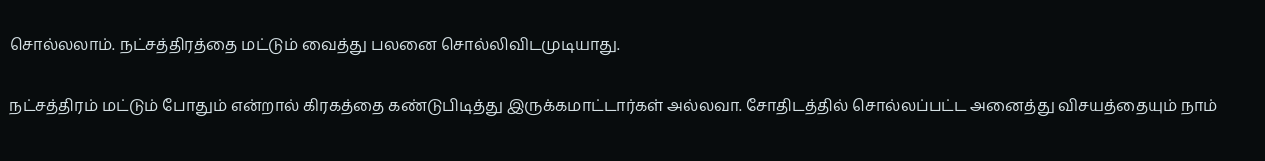சொல்லலாம். நட்சத்திரத்தை மட்டும் வைத்து பலனை சொல்லிவிடமுடியாது.

நட்சத்திரம் மட்டும் போதும் என்றால் கிரகத்தை கண்டுபிடித்து இருக்கமாட்டார்கள் அல்லவா. சோதிடத்தில் சொல்லப்பட்ட அனைத்து விசயத்தையும் நாம்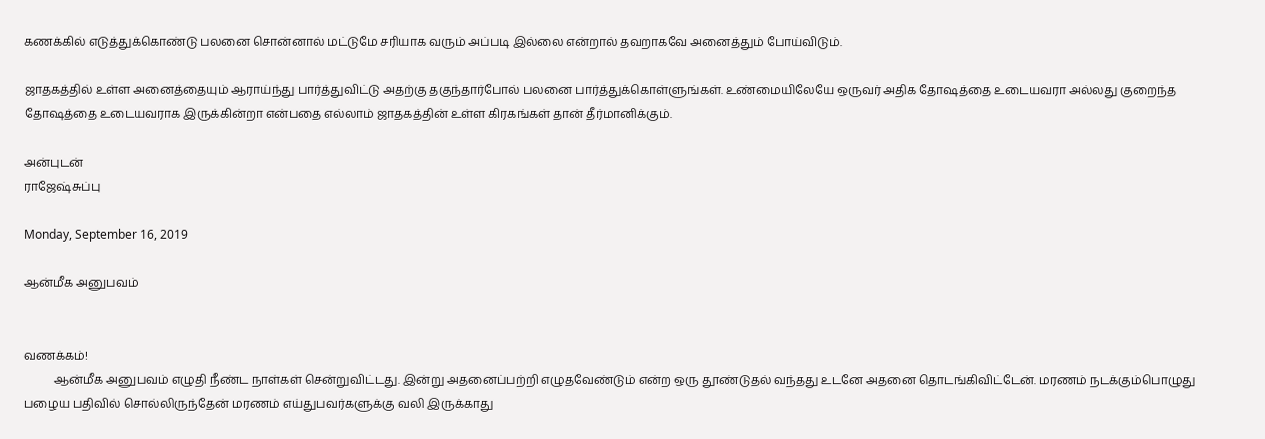கணக்கில் எடுத்துக்கொண்டு பலனை சொன்னால் மட்டுமே சரியாக வரும் அப்படி இல்லை என்றால் தவறாகவே அனைத்தும் போய்விடும்.

ஜாதகத்தில் உள்ள அனைத்தையும் ஆராய்ந்து பார்த்துவிட்டு அதற்கு தகுந்தார்போல் பலனை பார்த்துக்கொள்ளுங்கள். உண்மையிலேயே ஒருவர் அதிக தோஷத்தை உடையவரா அல்லது குறைந்த தோஷத்தை உடையவராக இருக்கின்றா என்பதை எல்லாம் ஜாதகத்தின் உள்ள கிரகங்கள் தான் தீர்மானிக்கும்.

அன்புடன்
ராஜேஷ்சுப்பு

Monday, September 16, 2019

ஆன்மீக அனுபவம்


வணக்கம்!
          ஆன்மீக அனுபவம் எழுதி நீண்ட நாள்கள் சென்றுவிட்டது. இன்று அதனைப்பற்றி எழுதவேண்டும் என்ற ஒரு தூண்டுதல் வந்தது உடனே அதனை தொடங்கிவிட்டேன். மரணம் நடக்கும்பொழுது பழைய பதிவில் சொல்லிருந்தேன் மரணம் எய்துபவர்களுக்கு வலி இருக்காது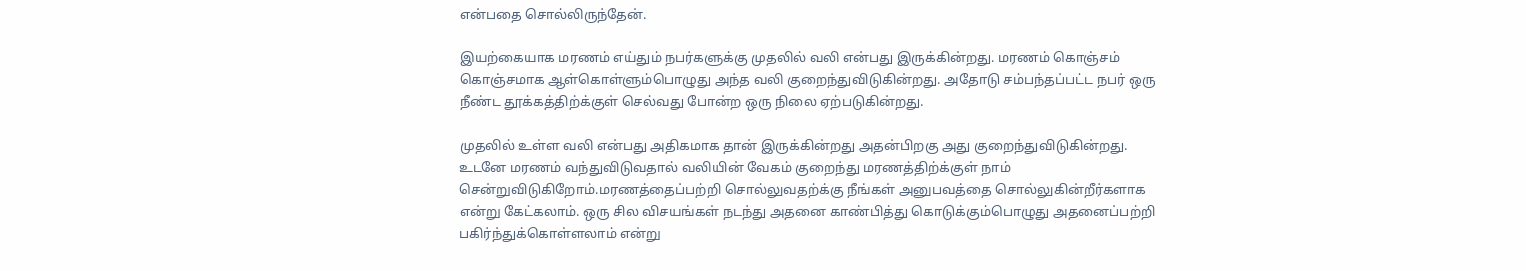என்பதை சொல்லிருந்தேன்.

இயற்கையாக மரணம் எய்தும் நபர்களுக்கு முதலில் வலி என்பது இருக்கின்றது. மரணம் கொஞ்சம் கொஞ்சமாக ஆள்கொள்ளும்பொழுது அந்த வலி குறைந்துவிடுகின்றது. அதோடு சம்பந்தப்பட்ட நபர் ஒரு நீண்ட தூக்கத்திற்க்குள் செல்வது போன்ற ஒரு நிலை ஏற்படுகின்றது.

முதலில் உள்ள வலி என்பது அதிகமாக தான் இருக்கின்றது அதன்பிறகு அது குறைந்துவிடுகின்றது. உடனே மரணம் வந்துவிடுவதால் வலியின் வேகம் குறைந்து மரணத்திற்க்குள் நாம் சென்றுவிடுகிறோம்.மரணத்தைப்பற்றி சொல்லுவதற்க்கு நீங்கள் அனுபவத்தை சொல்லுகின்றீர்களாக என்று கேட்கலாம். ஒரு சில விசயங்கள் நடந்து அதனை காண்பித்து கொடுக்கும்பொழுது அதனைப்பற்றி பகிர்ந்துக்கொள்ளலாம் என்று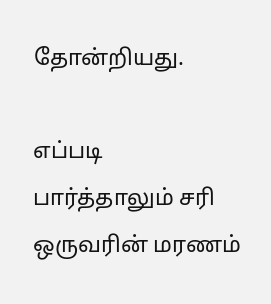தோன்றியது.

எப்படி பார்த்தாலும் சரி ஒருவரின் மரணம்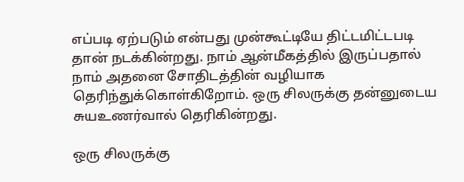எப்படி ஏற்படும் என்பது முன்கூட்டியே திட்டமிட்டபடி தான் நடக்கின்றது. நாம் ஆன்மீகத்தில் இருப்பதால் நாம் அதனை சோதிடத்தின் வழியாக தெரிந்துக்கொள்கிறோம். ஒரு சிலருக்கு தன்னுடைய சுயஉணர்வால் தெரிகின்றது.

ஒரு சிலருக்கு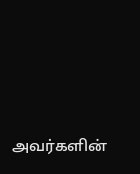அவர்களின்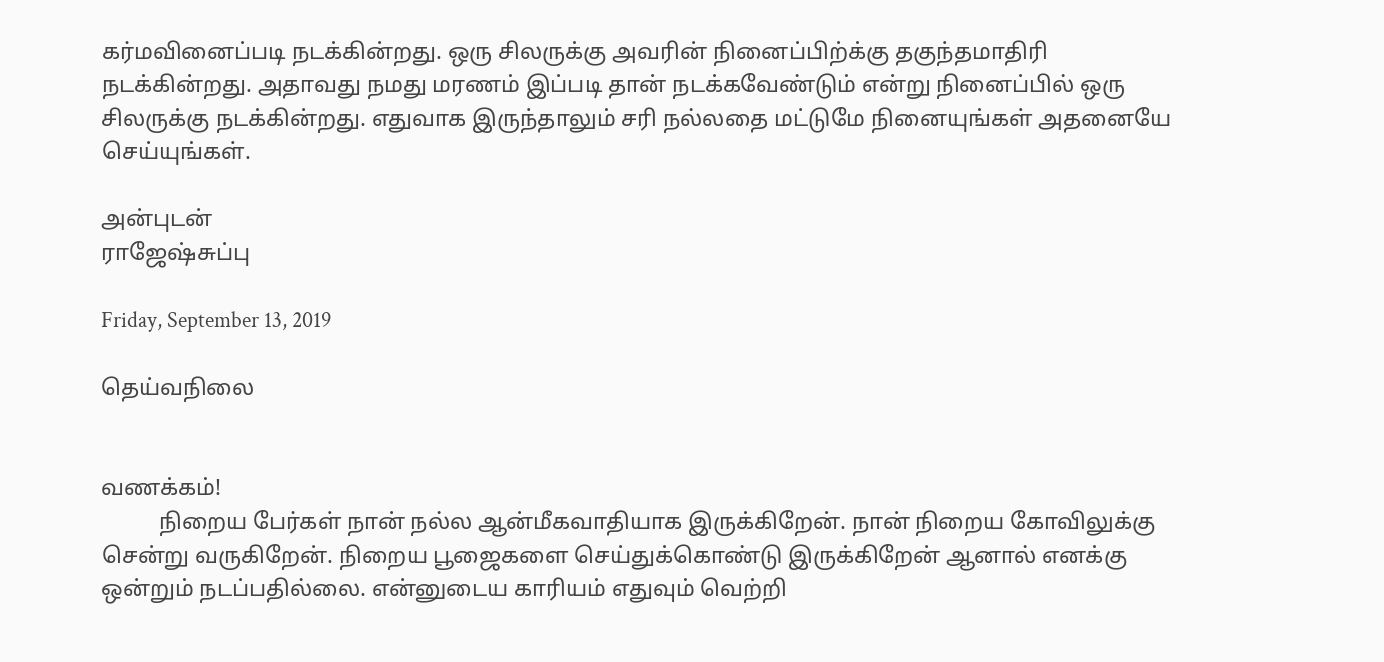கர்மவினைப்படி நடக்கின்றது. ஒரு சிலருக்கு அவரின் நினைப்பிற்க்கு தகுந்தமாதிரி நடக்கின்றது. அதாவது நமது மரணம் இப்படி தான் நடக்கவேண்டும் என்று நினைப்பில் ஒரு சிலருக்கு நடக்கின்றது. எதுவாக இருந்தாலும் சரி நல்லதை மட்டுமே நினையுங்கள் அதனையே செய்யுங்கள்.

அன்புடன்
ராஜேஷ்சுப்பு

Friday, September 13, 2019

தெய்வநிலை


வணக்கம்!
          நிறைய பேர்கள் நான் நல்ல ஆன்மீகவாதியாக இருக்கிறேன். நான் நிறைய கோவிலுக்கு சென்று வருகிறேன். நிறைய பூஜைகளை செய்துக்கொண்டு இருக்கிறேன் ஆனால் எனக்கு ஒன்றும் நடப்பதில்லை. என்னுடைய காரியம் எதுவும் வெற்றி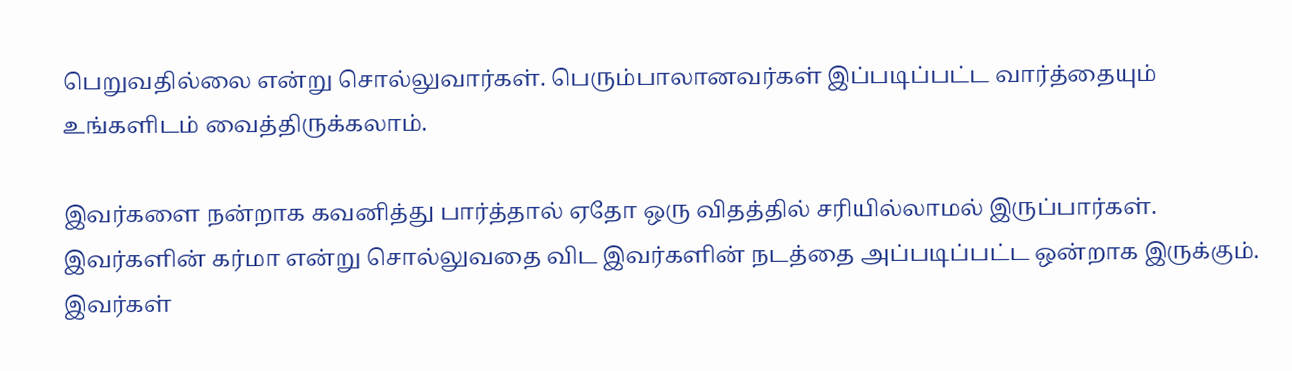பெறுவதில்லை என்று சொல்லுவார்கள். பெரும்பாலானவர்கள் இப்படிப்பட்ட வார்த்தையும் உங்களிடம் வைத்திருக்கலாம்.

இவர்களை நன்றாக கவனித்து பார்த்தால் ஏதோ ஒரு விதத்தில் சரியில்லாமல் இருப்பார்கள். இவர்களின் கர்மா என்று சொல்லுவதை விட இவர்களின் நடத்தை அப்படிப்பட்ட ஒன்றாக இருக்கும். இவர்கள்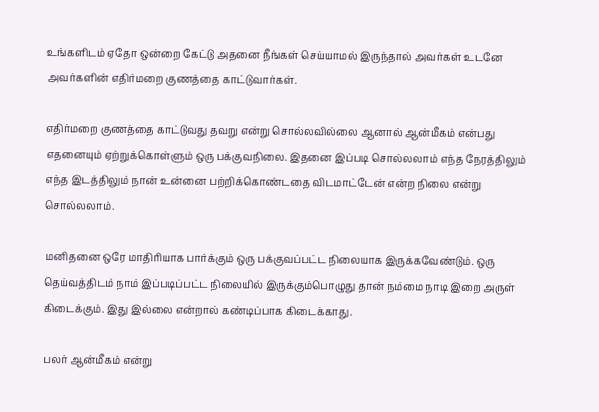உங்களிடம் ஏதோ ஒன்றை கேட்டு அதனை நீங்கள் செய்யாமல் இருந்தால் அவர்கள் உடனே அவர்களின் எதிர்மறை குணத்தை காட்டுவார்கள்.

எதிர்மறை குணத்தை காட்டுவது தவறு என்று சொல்லவில்லை ஆனால் ஆன்மீகம் என்பது எதனையும் ஏற்றுக்கொள்ளும் ஒரு பக்குவநிலை. இதனை இப்படி சொல்லலாம் எந்த நேரத்திலும் எந்த இடத்திலும் நான் உன்னை பற்றிக்கொண்டதை விடமாட்டேன் என்ற நிலை என்று சொல்லலாம்.

மனிதனை ஒரே மாதிரியாக பார்க்கும் ஒரு பக்குவப்பட்ட நிலையாக இருக்கவேண்டும். ஒரு தெய்வத்திடம் நாம் இப்படிப்பட்ட நிலையில் இருக்கும்பொழுது தான் நம்மை நாடி இறை அருள் கிடைக்கும். இது இல்லை என்றால் கண்டிப்பாக கிடைக்காது.

பலர் ஆன்மீகம் என்று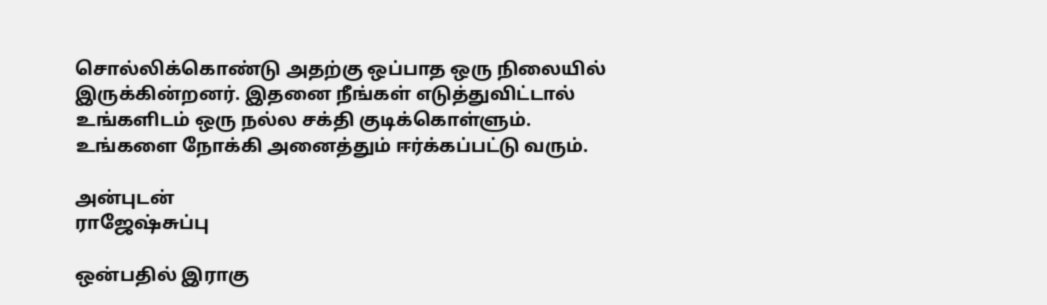சொல்லிக்கொண்டு அதற்கு ஒப்பாத ஒரு நிலையில் இருக்கின்றனர். இதனை நீங்கள் எடுத்துவிட்டால் உங்களிடம் ஒரு நல்ல சக்தி குடிக்கொள்ளும். உங்களை நோக்கி அனைத்தும் ஈர்க்கப்பட்டு வரும்.

அன்புடன்
ராஜேஷ்சுப்பு

ஒன்பதில் இராகு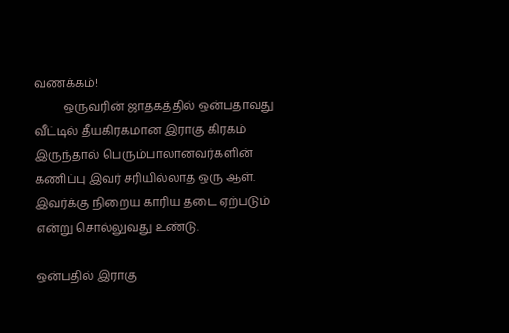வணக்கம்!
          ஒருவரின் ஜாதகத்தில் ஒன்பதாவது வீட்டில் தீயகிரகமான இராகு கிரகம் இருந்தால் பெரும்பாலானவர்களின் கணிப்பு இவர் சரியில்லாத ஒரு ஆள். இவர்க்கு நிறைய காரிய தடை ஏற்படும் என்று சொல்லுவது உண்டு.

ஒன்பதில் இராகு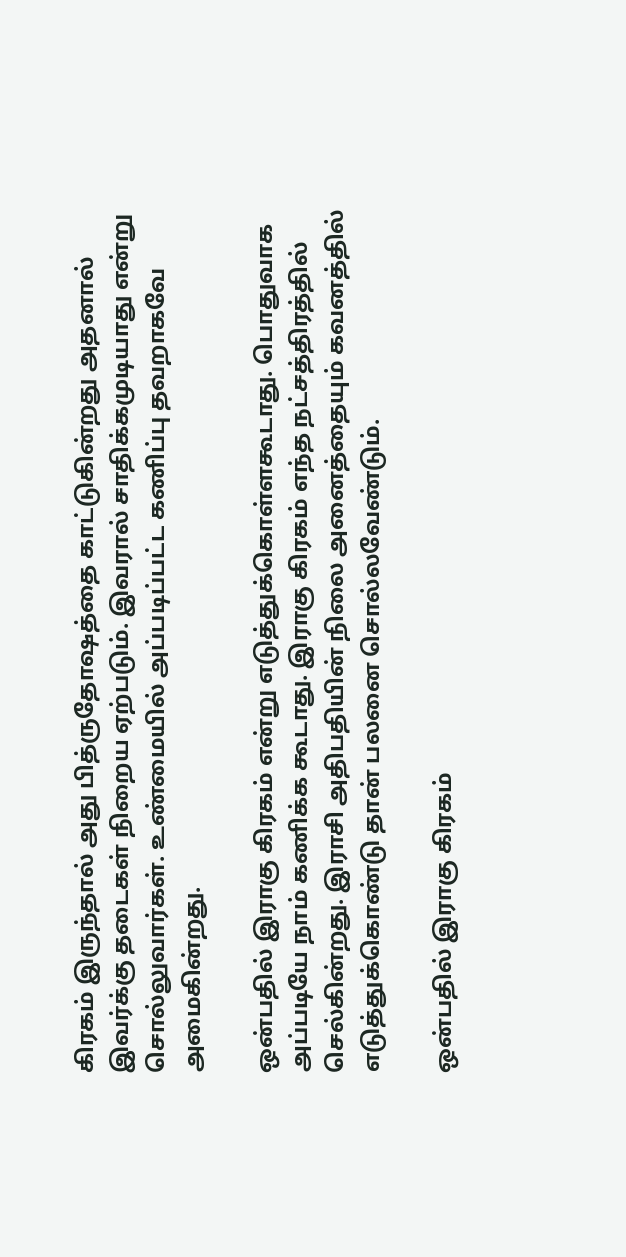கிரகம் இருந்தால் அது பித்ருதோஷத்தை காட்டுகின்றது அதனால் இவர்க்கு தடைகள் நிறைய ஏற்படும். இவரால் சாதிக்கமுடியாது என்று சொல்லுவார்கள். உண்மையில் அப்படிப்பட்ட கணிப்பு தவறாகவே அமைகின்றது.

ஒன்பதில் இராகு கிரகம் என்று எடுத்துக்கொள்ளகூடாது. பொதுவாக அப்படியே நாம் கணிக்க கூடாது. இராகு கிரகம் எந்த நட்சத்திரத்தில் செல்கின்றது. இராசி அதிபதியின் நிலை அனைத்தையும் கவனத்தில் எடுத்துக்கொண்டு தான் பலனை சொல்லவேண்டும்.

ஒன்பதில் இராகு கிரகம்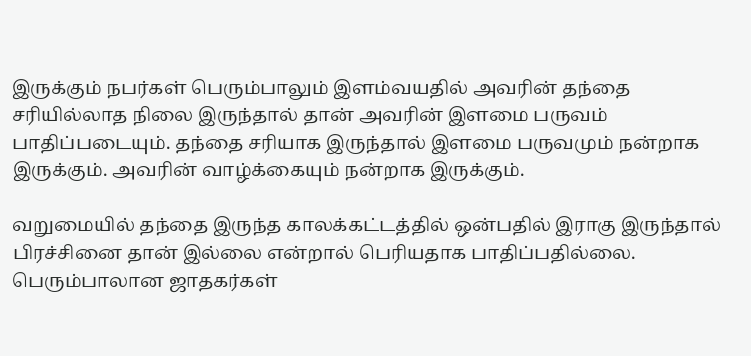இருக்கும் நபர்கள் பெரும்பாலும் இளம்வயதில் அவரின் தந்தை சரியில்லாத நிலை இருந்தால் தான் அவரின் இளமை பருவம் பாதிப்படையும். தந்தை சரியாக இருந்தால் இளமை பருவமும் நன்றாக இருக்கும். அவரின் வாழ்க்கையும் நன்றாக இருக்கும்.

வறுமையில் தந்தை இருந்த காலக்கட்டத்தில் ஒன்பதில் இராகு இருந்தால் பிரச்சினை தான் இல்லை என்றால் பெரியதாக பாதிப்பதில்லை. பெரும்பாலான ஜாதகர்கள்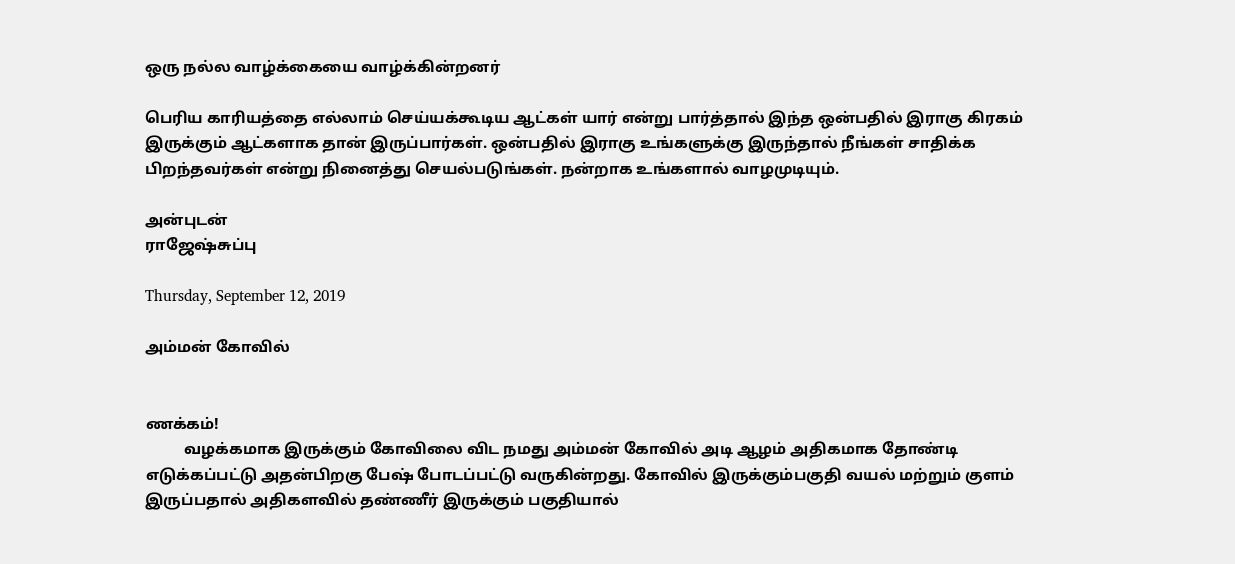ஒரு நல்ல வாழ்க்கையை வாழ்க்கின்றனர்

பெரிய காரியத்தை எல்லாம் செய்யக்கூடிய ஆட்கள் யார் என்று பார்த்தால் இந்த ஒன்பதில் இராகு கிரகம் இருக்கும் ஆட்களாக தான் இருப்பார்கள். ஒன்பதில் இராகு உங்களுக்கு இருந்தால் நீங்கள் சாதிக்க பிறந்தவர்கள் என்று நினைத்து செயல்படுங்கள். நன்றாக உங்களால் வாழமுடியும்.

அன்புடன்
ராஜேஷ்சுப்பு

Thursday, September 12, 2019

அம்மன் கோவில்


ணக்கம்!
          வழக்கமாக இருக்கும் கோவிலை விட நமது அம்மன் கோவில் அடி ஆழம் அதிகமாக தோண்டி எடுக்கப்பட்டு அதன்பிறகு பேஷ் போடப்பட்டு வருகின்றது. கோவில் இருக்கும்பகுதி வயல் மற்றும் குளம் இருப்பதால் அதிகளவில் தண்ணீர் இருக்கும் பகுதியால்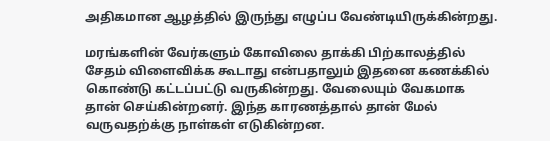அதிகமான ஆழத்தில் இருந்து எழுப்ப வேண்டியிருக்கின்றது.

மரங்களின் வேர்களும் கோவிலை தாக்கி பிற்காலத்தில் சேதம் விளைவிக்க கூடாது என்பதாலும் இதனை கணக்கில் கொண்டு கட்டப்பட்டு வருகின்றது. வேலையும் வேகமாக தான் செய்கின்றனர். இந்த காரணத்தால் தான் மேல் வருவதற்க்கு நாள்கள் எடுகின்றன.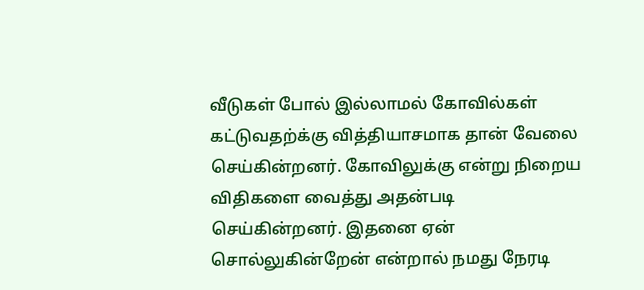வீடுகள் போல் இல்லாமல் கோவில்கள் கட்டுவதற்க்கு வித்தியாசமாக தான் வேலை செய்கின்றனர். கோவிலுக்கு என்று நிறைய விதிகளை வைத்து அதன்படி செய்கின்றனர். இதனை ஏன் சொல்லுகின்றேன் என்றால் நமது நேரடி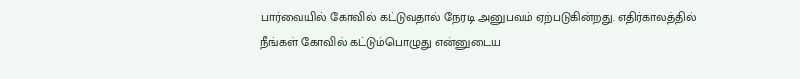பார்வையில் கோவில் கட்டுவதால் நேரடி அனுபவம் ஏற்படுகின்றது. எதிர்காலத்தில் நீங்கள் கோவில் கட்டும்பொழுது என்னுடைய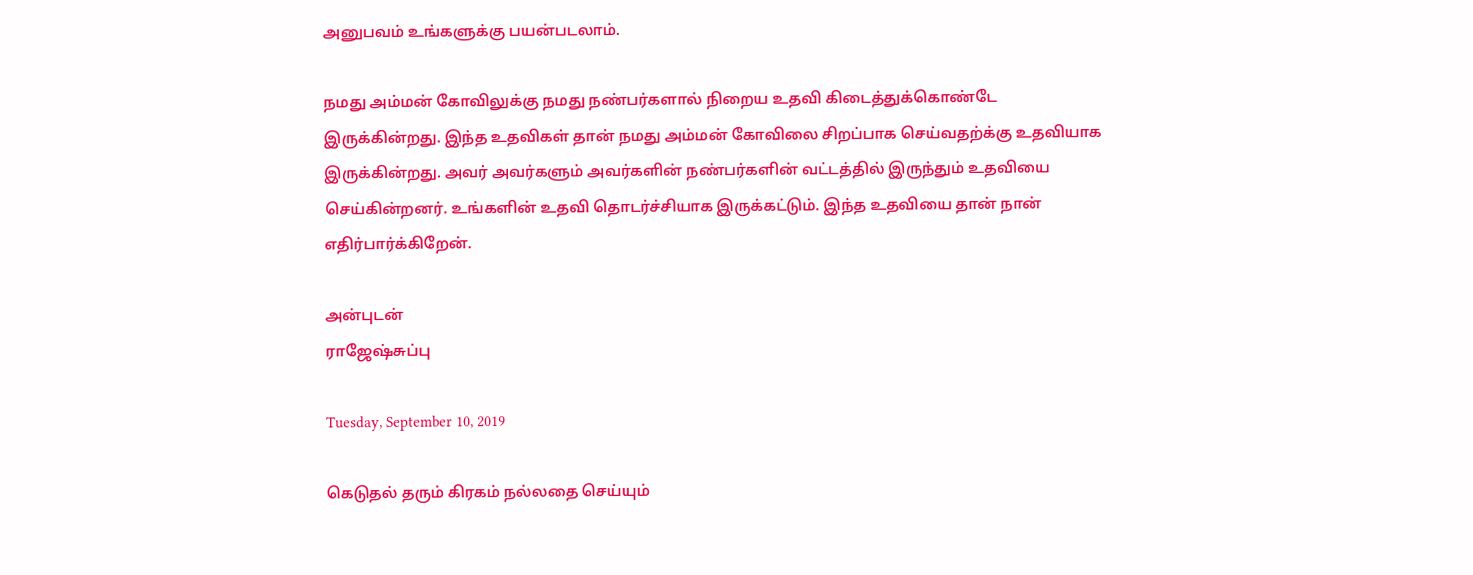அனுபவம் உங்களுக்கு பயன்படலாம்.

நமது அம்மன் கோவிலுக்கு நமது நண்பர்களால் நிறைய உதவி கிடைத்துக்கொண்டே இருக்கின்றது. இந்த உதவிகள் தான் நமது அம்மன் கோவிலை சிறப்பாக செய்வதற்க்கு உதவியாக இருக்கின்றது. அவர் அவர்களும் அவர்களின் நண்பர்களின் வட்டத்தில் இருந்தும் உதவியை செய்கின்றனர். உங்களின் உதவி தொடர்ச்சியாக இருக்கட்டும். இந்த உதவியை தான் நான் எதிர்பார்க்கிறேன்.

அன்புடன்
ராஜேஷ்சுப்பு

Tuesday, September 10, 2019

கெடுதல் தரும் கிரகம் நல்லதை செய்யும்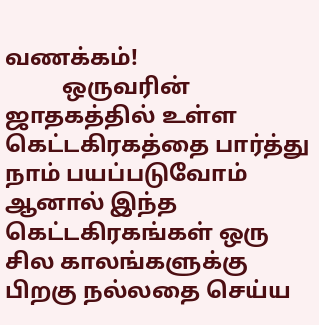வணக்கம்!
          ஒருவரின் ஜாதகத்தில் உள்ள கெட்டகிரகத்தை பார்த்து நாம் பயப்படுவோம் ஆனால் இந்த கெட்டகிரகங்கள் ஒரு சில காலங்களுக்கு பிறகு நல்லதை செய்ய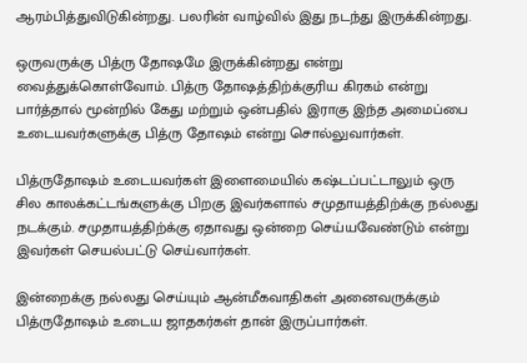ஆரம்பித்துவிடுகின்றது. பலரின் வாழ்வில் இது நடந்து இருக்கின்றது.

ஒருவருக்கு பித்ரு தோஷமே இருக்கின்றது என்று வைத்துக்கொள்வோம். பித்ரு தோஷத்திற்க்குரிய கிரகம் என்று பார்த்தால் மூன்றில் கேது மற்றும் ஒன்பதில் இராகு இந்த அமைப்பை உடையவர்களுக்கு பித்ரு தோஷம் என்று சொல்லுவார்கள்.

பித்ருதோஷம் உடையவர்கள் இளைமையில் கஷ்டப்பட்டாலும் ஒரு சில காலக்கட்டங்களுக்கு பிறகு இவர்களால் சமுதாயத்திற்க்கு நல்லது நடக்கும். சமுதாயத்திற்க்கு ஏதாவது ஒன்றை செய்யவேண்டும் என்று இவர்கள் செயல்பட்டு செய்வார்கள்.

இன்றைக்கு நல்லது செய்யும் ஆன்மீகவாதிகள் அனைவருக்கும் பித்ருதோஷம் உடைய ஜாதகர்கள் தான் இருப்பார்கள்.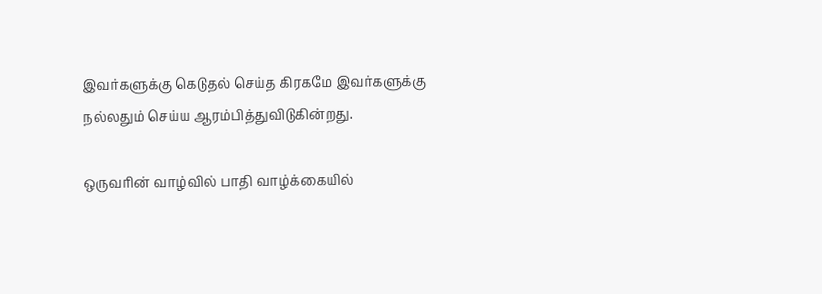இவர்களுக்கு கெடுதல் செய்த கிரகமே இவர்களுக்கு நல்லதும் செய்ய ஆரம்பித்துவிடுகின்றது.

ஒருவரின் வாழ்வில் பாதி வாழ்க்கையில்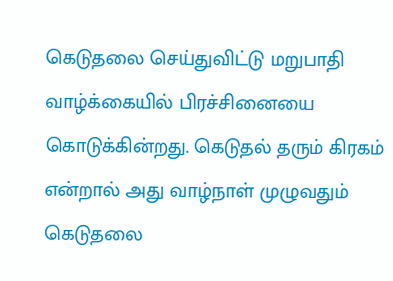கெடுதலை செய்துவிட்டு மறுபாதி வாழ்க்கையில் பிரச்சினையை கொடுக்கின்றது. கெடுதல் தரும் கிரகம் என்றால் அது வாழ்நாள் முழுவதும் கெடுதலை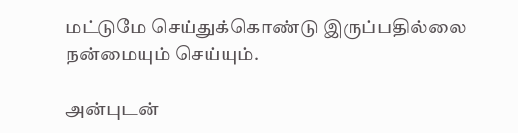மட்டுமே செய்துக்கொண்டு இருப்பதில்லை நன்மையும் செய்யும்.

அன்புடன்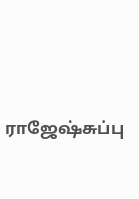ராஜேஷ்சுப்பு